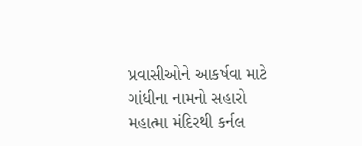પ્રવાસીઓને આકર્ષવા માટે ગાંધીના નામનો સહારો
મહાત્મા મંદિરથી કર્નલ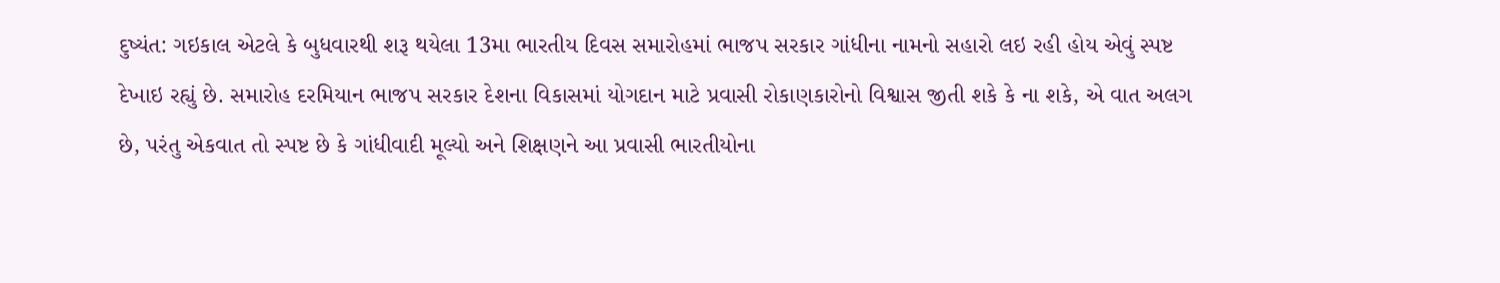દુષ્યંત: ગઇકાલ એટલે કે બુધવારથી શરૂ થયેલા 13મા ભારતીય દિવસ સમારોહમાં ભાજપ સરકાર ગાંધીના નામનો સહારો લઇ રહી હોય એવું સ્પષ્ટ દેખાઇ રહ્યું છે. સમારોહ દરમિયાન ભાજપ સરકાર દેશના વિકાસમાં યોગદાન માટે પ્રવાસી રોકાણકારોનો વિશ્વાસ જીતી શકે કે ના શકે, એ વાત અલગ છે, પરંતુ એકવાત તો સ્પષ્ટ છે કે ગાંધીવાદી મૂલ્યો અને શિક્ષણને આ પ્રવાસી ભારતીયોના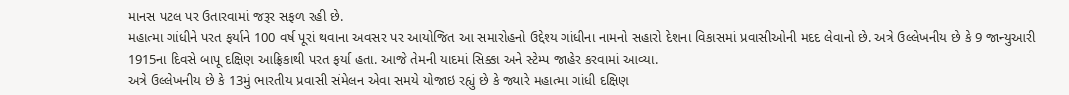માનસ પટલ પર ઉતારવામાં જરૂર સફળ રહી છે.
મહાત્મા ગાંધીને પરત ફર્યાને 100 વર્ષ પૂરાં થવાના અવસર પર આયોજિત આ સમારોહનો ઉદ્દેશ્ય ગાંધીના નામનો સહારો દેશના વિકાસમાં પ્રવાસીઓની મદદ લેવાનો છે. અત્રે ઉલ્લેખનીય છે કે 9 જાન્યુઆરી 1915ના દિવસે બાપૂ દક્ષિણ આફ્રિકાથી પરત ફર્યા હતા. આજે તેમની યાદમાં સિક્કા અને સ્ટેમ્પ જાહેર કરવામાં આવ્યા.
અત્રે ઉલ્લેખનીય છે કે 13મું ભારતીય પ્રવાસી સંમેલન એવા સમયે યોજાઇ રહ્યું છે કે જ્યારે મહાત્મા ગાંધી દક્ષિણ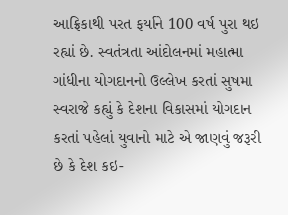આફ્રિકાથી પરત ફર્યાને 100 વર્ષ પુરા થઇ રહ્યાં છે. સ્વતંત્રતા આંદોલનમાં મહાત્મા ગાંધીના યોગદાનનો ઉલ્લેખ કરતાં સુષમા સ્વરાજે કહ્યું કે દેશના વિકાસમાં યોગદાન કરતાં પહેલાં યુવાનો માટે એ જાણવું જરૂરી છે કે દેશ કઇ-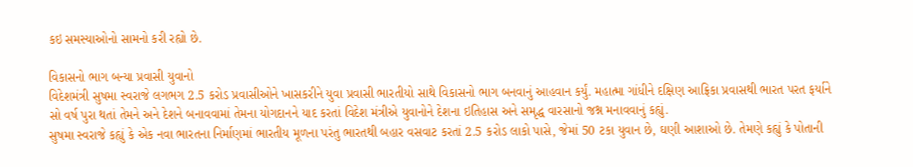કઇ સમસ્યાઓનો સામનો કરી રહ્યો છે.

વિકાસનો ભાગ બન્યા પ્રવાસી યુવાનો
વિદેશમંત્રી સુષમા સ્વરાજે લગભગ 2.5 કરોડ પ્રવાસીઓને ખાસકરીને યુવા પ્રવાસી ભારતીયો સાથે વિકાસનો ભાગ બનવાનું આહવાન કર્યું. મહાત્મા ગાંધીને દક્ષિણ આફ્રિકા પ્રવાસથી ભારત પરત ફર્યાને સો વર્ષ પુરા થતાં તેમને અને દેશને બનાવવામાં તેમના યોગદાનને યાદ કરતાં વિદેશ મંત્રીએ યુવાનોને દેશના ઇતિહાસ અને સમૃદ્ધ વારસાનો જશ્ન મનાવવાનું કહ્યું.
સુષમા સ્વરાજે કહ્યું કે એક નવા ભારતના નિર્માણમાં ભારતીય મૂળના પરંતુ ભારતથી બહાર વસવાટ કરતાં 2.5 કરોડ લાકો પાસે, જેમાં 50 ટકા યુવાન છે, ઘણી આશાઓ છે. તેમણે કહ્યું કે પોતાની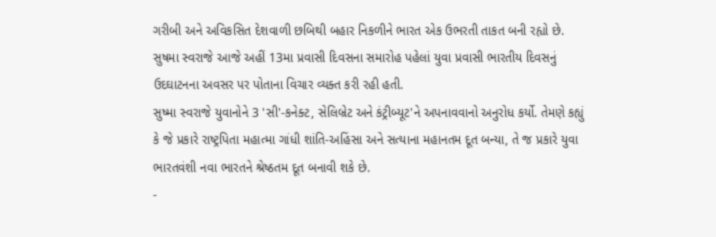ગરીબી અને અવિકસિત દેશવાળી છબિથી બહાર નિકળીને ભારત એક ઉભરતી તાકત બની રહ્યો છે. સુષમા સ્વરાજે આજે અહીં 13મા પ્રવાસી દિવસના સમારોહ પહેલાં યુવા પ્રવાસી ભારતીય દિવસનું ઉદઘાટનના અવસર પર પોતાના વિચાર વ્યક્ત કરી રહી હતી.
સુષ્મા સ્વરાજે યુવાનોને 3 'સી'-કનેક્ટ, સેલિબ્રેટ અને કંટ્રીબ્યૂટ'ને અપનાવવાનો અનુરોધ કર્યો. તેમણે કહ્યું કે જે પ્રકારે રાષ્ટ્રપિતા મહાત્મા ગાંધી શાંતિ-અહિંસા અને સત્યાના મહાનતમ દૂત બન્યા, તે જ પ્રકારે યુવા ભારતવંશી નવા ભારતને શ્રેષ્ઠતમ દૂત બનાવી શકે છે.
-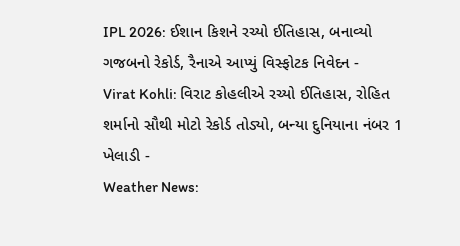IPL 2026: ઈશાન કિશને રચ્યો ઈતિહાસ, બનાવ્યો ગજબનો રેકોર્ડ, રૈનાએ આપ્યું વિસ્ફોટક નિવેદન -
Virat Kohli: વિરાટ કોહલીએ રચ્યો ઈતિહાસ, રોહિત શર્માનો સૌથી મોટો રેકોર્ડ તોડ્યો, બન્યા દુનિયાના નંબર 1 ખેલાડી -
Weather News: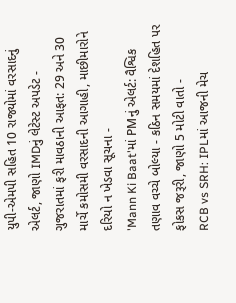યુપી-એમપી સહિત 10 રાજ્યોમાં વરસાદનું એલર્ટ, જાણો IMDનું લેટેસ્ટ અપડેટ -
ગુજરાતમાં ફરી માવઠાની આફત: 29 અને 30 માર્ચે કમોસમી વરસાદની આગાહી, માછીમારોને દરિયો ન ખેડવા સૂચના -
'Mann Ki Baat'માં PMનું એલર્ટ: વૈશ્વિક તણાવ વચ્ચે બોલ્યા - કઠિન સમયમાં દેશહિત પર ફોકસ જરૂરી, જાણો 5 મોટી વાતો -
RCB vs SRH: IPLમાં આજની મેચ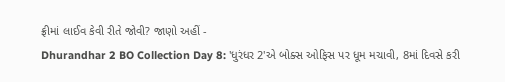ફ્રીમાં લાઈવ કેવી રીતે જોવી? જાણો અહીં -
Dhurandhar 2 BO Collection Day 8: 'ધુરંધર 2'એ બોક્સ ઓફિસ પર ધૂમ મચાવી, 8માં દિવસે કરી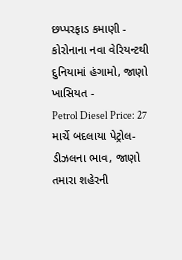છપ્પરફાડ કમાણી -
કોરોનાના નવા વેરિયન્ટથી દુનિયામાં હંગામો, જાણો ખાસિયત -
Petrol Diesel Price: 27 માર્ચે બદલાયા પેટ્રોલ-ડીઝલના ભાવ, જાણો તમારા શહેરની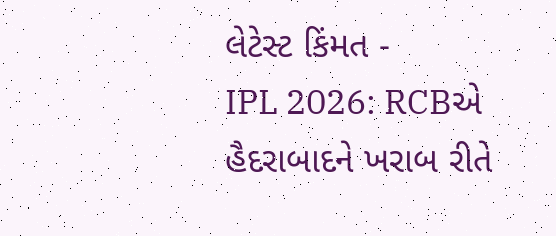લેટેસ્ટ કિંમત -
IPL 2026: RCBએ હૈદરાબાદને ખરાબ રીતે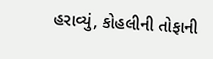હરાવ્યું, કોહલીની તોફાની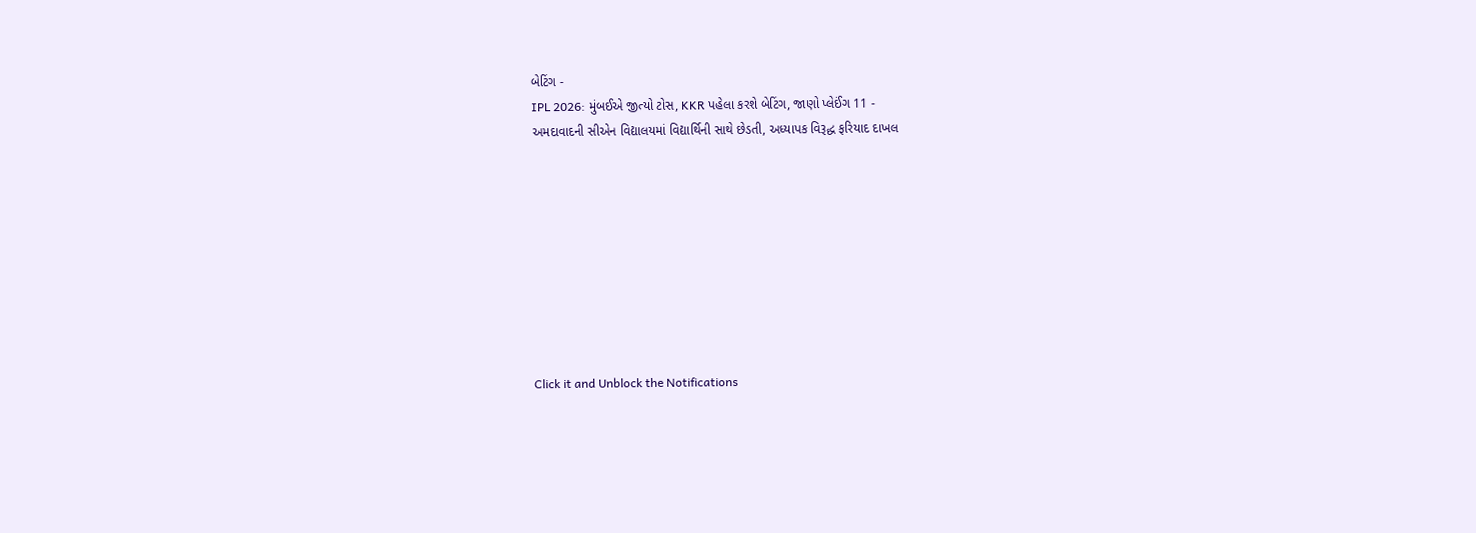બેટિંગ -
IPL 2026: મુંબઈએ જીત્યો ટોસ, KKR પહેલા કરશે બેટિંગ, જાણો પ્લેઈંગ 11 -
અમદાવાદની સીએન વિદ્યાલયમાં વિદ્યાર્થિની સાથે છેડતી, અધ્યાપક વિરૂદ્ધ ફરિયાદ દાખલ









Click it and Unblock the Notifications